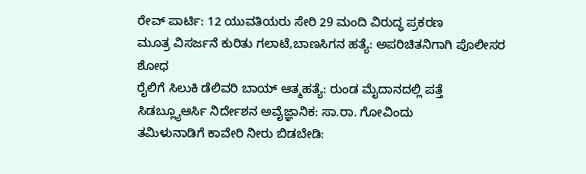ರೇವ್ ಪಾರ್ಟಿ: 12 ಯುವತಿಯರು ಸೇರಿ 29 ಮಂದಿ ವಿರುದ್ಧ ಪ್ರಕರಣ
ಮೂತ್ರ ವಿಸರ್ಜನೆ ಕುರಿತು ಗಲಾಟೆ,ಬಾಣಸಿಗನ ಹತ್ಯೆ: ಅಪರಿಚಿತನಿಗಾಗಿ ಪೊಲೀಸರ ಶೋಧ
ರೈಲಿಗೆ ಸಿಲುಕಿ ಡೆಲಿವರಿ ಬಾಯ್ ಆತ್ಮಹತ್ಯೆ: ರುಂಡ ಮೈದಾನದಲ್ಲಿ ಪತ್ತೆ
ಸಿಡಬ್ಲ್ಯೂಆರ್ಸಿ ನಿರ್ದೇಶನ ಅವೈಜ್ಞಾನಿಕ: ಸಾ.ರಾ. ಗೋವಿಂದು
ತಮಿಳುನಾಡಿಗೆ ಕಾವೇರಿ ನೀರು ಬಿಡಬೇಡಿ: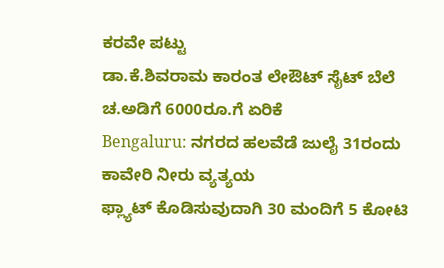ಕರವೇ ಪಟ್ಟು
ಡಾ.ಕೆ.ಶಿವರಾಮ ಕಾರಂತ ಲೇಔಟ್ ಸೈಟ್ ಬೆಲೆ ಚ.ಅಡಿಗೆ 6000ರೂ.ಗೆ ಏರಿಕೆ
Bengaluru: ನಗರದ ಹಲವೆಡೆ ಜುಲೈ 31ರಂದು ಕಾವೇರಿ ನೀರು ವ್ಯತ್ಯಯ
ಫ್ಲ್ಯಾಟ್ ಕೊಡಿಸುವುದಾಗಿ 30 ಮಂದಿಗೆ 5 ಕೋಟಿ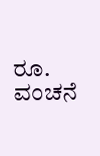ರೂ. ವಂಚನೆ